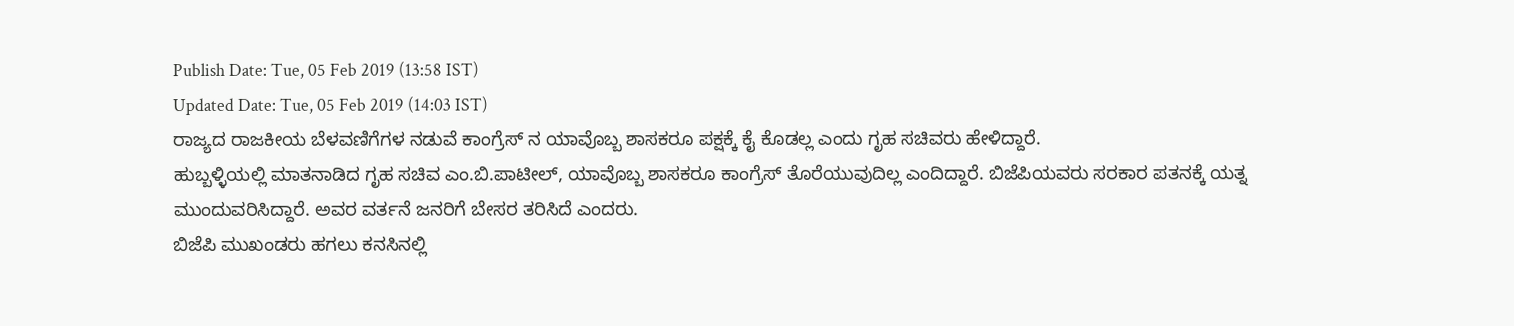Publish Date: Tue, 05 Feb 2019 (13:58 IST)
Updated Date: Tue, 05 Feb 2019 (14:03 IST)
ರಾಜ್ಯದ ರಾಜಕೀಯ ಬೆಳವಣಿಗೆಗಳ ನಡುವೆ ಕಾಂಗ್ರೆಸ್ ನ ಯಾವೊಬ್ಬ ಶಾಸಕರೂ ಪಕ್ಷಕ್ಕೆ ಕೈ ಕೊಡಲ್ಲ ಎಂದು ಗೃಹ ಸಚಿವರು ಹೇಳಿದ್ದಾರೆ.
ಹುಬ್ಬಳ್ಳಿಯಲ್ಲಿ ಮಾತನಾಡಿದ ಗೃಹ ಸಚಿವ ಎಂ.ಬಿ.ಪಾಟೀಲ್, ಯಾವೊಬ್ಬ ಶಾಸಕರೂ ಕಾಂಗ್ರೆಸ್ ತೊರೆಯುವುದಿಲ್ಲ ಎಂದಿದ್ದಾರೆ. ಬಿಜೆಪಿಯವರು ಸರಕಾರ ಪತನಕ್ಕೆ ಯತ್ನ ಮುಂದುವರಿಸಿದ್ದಾರೆ. ಅವರ ವರ್ತನೆ ಜನರಿಗೆ ಬೇಸರ ತರಿಸಿದೆ ಎಂದರು.
ಬಿಜೆಪಿ ಮುಖಂಡರು ಹಗಲು ಕನಸಿನಲ್ಲಿ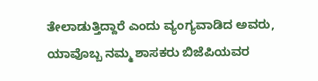ತೇಲಾಡುತ್ತಿದ್ದಾರೆ ಎಂದು ವ್ಯಂಗ್ಯವಾಡಿದ ಅವರು, ಯಾವೊಬ್ಬ ನಮ್ಮ ಶಾಸಕರು ಬಿಜೆಪಿಯವರ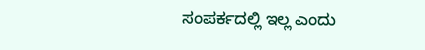ಸಂಪರ್ಕದಲ್ಲಿ ಇಲ್ಲ ಎಂದು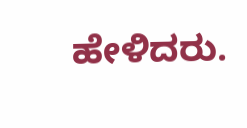ಹೇಳಿದರು.